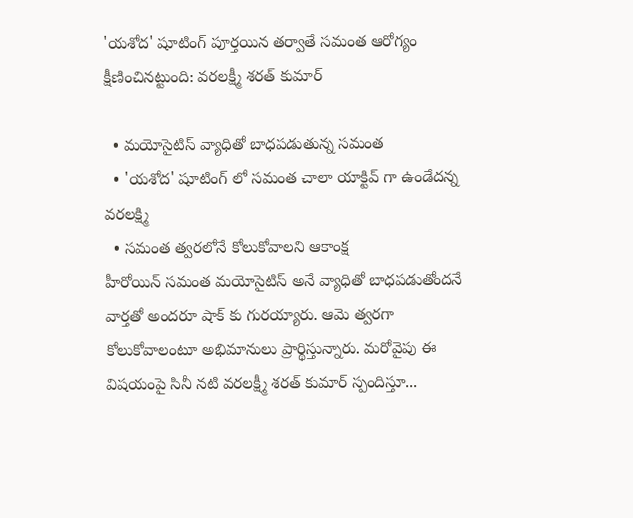'యశోద' షూటింగ్ పూర్తయిన తర్వాతే సమంత ఆరోగ్యం క్షీణించినట్టుంది: వరలక్ష్మీ శరత్ కుమార్

  • మయోసైటిస్ వ్యాధితో బాధపడుతున్న సమంత
  • 'యశోద' షూటింగ్ లో సమంత చాలా యాక్టివ్ గా ఉండేదన్న వరలక్ష్మి
  • సమంత త్వరలోనే కోలుకోవాలని ఆకాంక్ష
హీరోయిన్ సమంత మయోసైటిస్ అనే వ్యాధితో బాధపడుతోందనే వార్తతో అందరూ షాక్ కు గురయ్యారు. ఆమె త్వరగా కోలుకోవాలంటూ అభిమానులు ప్రార్థిస్తున్నారు. మరోవైపు ఈ విషయంపై సినీ నటి వరలక్ష్మీ శరత్ కుమార్ స్పందిస్తూ...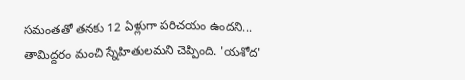సమంతతో తనకు 12 ఏళ్లుగా పరిచయం ఉందని... తామిద్దరం మంచి స్నేహితులమని చెప్పింది. 'యశోద'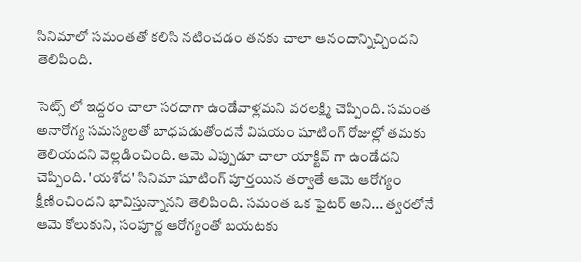సినిమాలో సమంతతో కలిసి నటించడం తనకు చాలా ఆనందాన్నిచ్చిందని తెలిపింది.

సెట్స్ లో ఇద్దరం చాలా సరదాగా ఉండేవాళ్లమని వరలక్ష్మి చెప్పింది. సమంత అనారోగ్య సమస్యలతో బాధపడుతోందనే విషయం షూటింగ్ రోజుల్లో తమకు తెలియదని వెల్లడించింది. ఆమె ఎప్పుడూ చాలా యాక్టివ్ గా ఉండేదని చెప్పింది. 'యశోద' సినిమా షూటింగ్ పూర్తయిన తర్వాతే ఆమె ఆరోగ్యం క్షీణించిందని భావిస్తున్నానని తెలిపింది. సమంత ఒక ఫైటర్ అని... త్వరలోనే ఆమె కోలుకుని, సంపూర్ణ ఆరోగ్యంతో బయటకు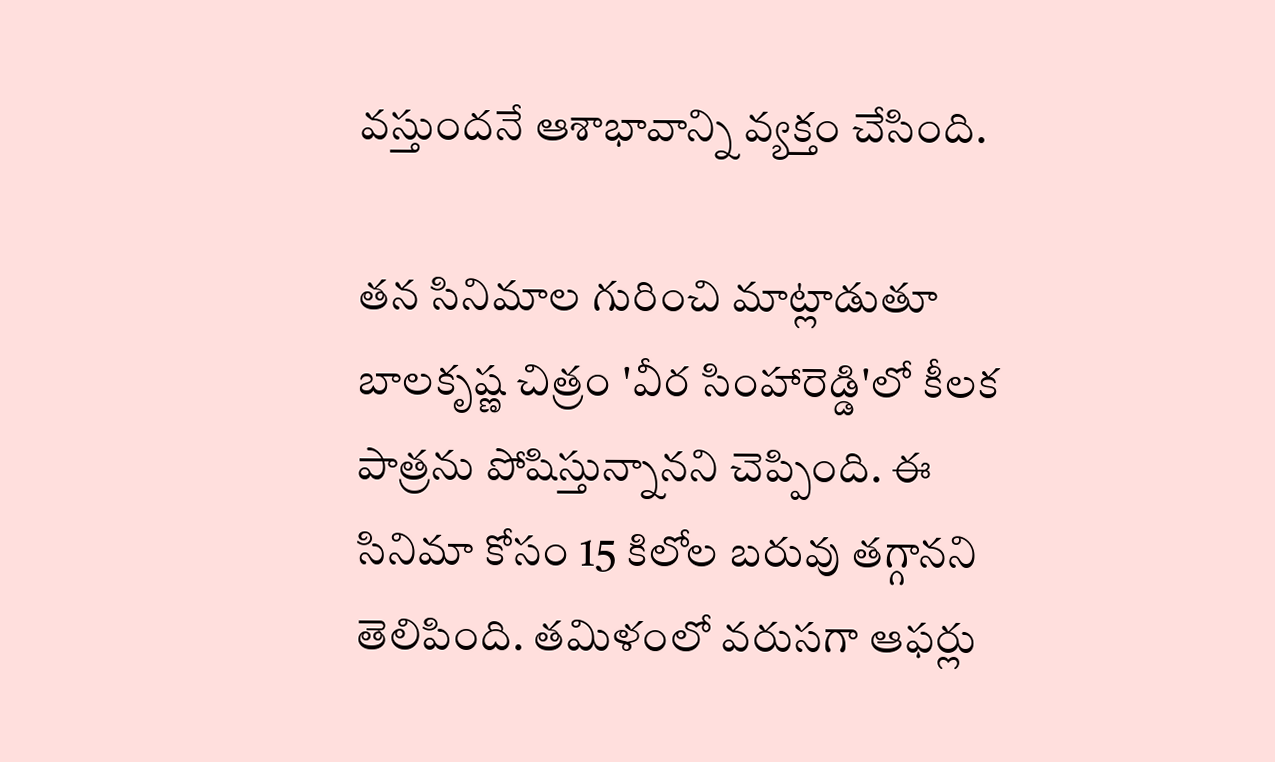వస్తుందనే ఆశాభావాన్ని వ్యక్తం చేసింది.

తన సినిమాల గురించి మాట్లాడుతూ బాలకృష్ణ చిత్రం 'వీర సింహారెడ్డి'లో కీలక పాత్రను పోషిస్తున్నానని చెప్పింది. ఈ సినిమా కోసం 15 కిలోల బరువు తగ్గానని తెలిపింది. తమిళంలో వరుసగా ఆఫర్లు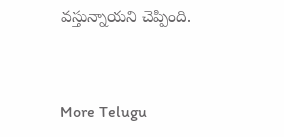వస్తున్నాయని చెప్పింది.


More Telugu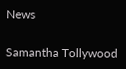News

Samantha Tollywood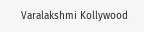Varalakshmi Kollywood